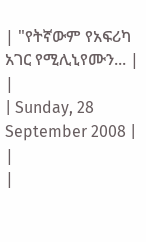| "የትኛውም የአፍሪካ አገር የሚሊኒየሙን... |
|
| Sunday, 28 September 2008 | |
|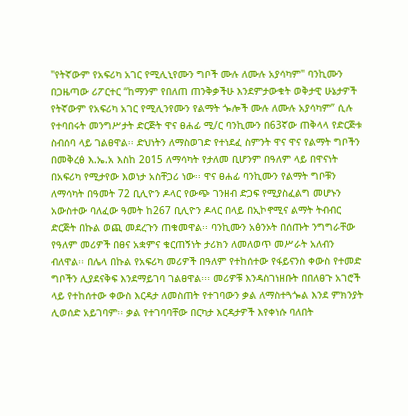"የትኛውም የአፍሪካ አገር የሚሊኒየሙን ግቦች ሙሉ ለሙሉ አያሳካም" ባንኪሙን
በጋዜጣው ሪፖርተር “ከማንም የበለጠ ጠንቅቃችሁ እንደምታውቁት ወቅታዊ ሁኔታዎች የትኛውም የአፍሪካ አገር የሚሊንየሙን የልማት ጐሎች ሙሉ ለሙሉ አያሳካም” ሲሉ የተባበሩት መንግሥታት ድርጅት ዋና ፀሐፊ ሚ/ር ባንኪሙን በ63ኛው ጠቅላላ የድርጅቱ ስብሰባ ላይ ገልፀዋል፡፡ ድህነትን ለማስወገድ የተነደፈ ስምንት ዋና ዋና የልማት ግቦችን በመቅረፅ እ.ኤ.አ እስከ 2ዐ15 ለማሳካት የታለመ ቢሆንም በዓለም ላይ በዋናነት በአፍሪካ የሚታየው እወነታ አስቸጋሪ ነው፡፡ ዋና ፀሐፊ ባንኪሙን የልማት ግቦቹን ለማሳካት በዓመት 72 ቢሊዮን ዶላር የውጭ ገንዘብ ድጋፍ የሚያስፈልግ መሆኑን አውስተው ባለፈው ዓመት ከ267 ቢሊዮን ዶላር በላይ በኢኮኖሚና ልማት ትብብር ድርጅት በኩል ወጪ መደረጉን ጠቁመዋል፡፡ ባንኪሙን አፅንኦት በሰጡት ንግግራቸው የዓለም መሪዎች በፀና አቋምና ቁርጠኝነት ታሪክን ለመለወጥ መሥራት አለብን ብለዋል፡፡ በሌላ በኩል የአፍሪካ መሪዎች በዓለም የተከሰተው የፋይናንስ ቀውስ የተመድ ግቦችን ሊያደናቅፍ እንደማይገባ ገልፀዋል፡፡፡ መሪዎቹ እንዳስገነዘቡት በበለፀጉ አገሮች ላይ የተከሰተው ቀውስ እርዳታ ለመስጠት የተገባውን ቃል ለማስተጓጐል እንደ ምክንያት ሊወሰድ አይገባም፡፡ ቃል የተገባባቸው በርካታ እርዳታዎች እየቀነሱ ባለበት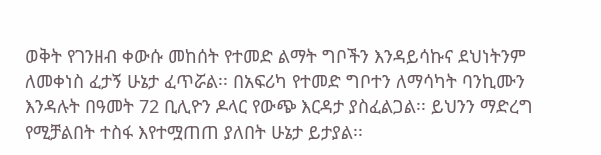ወቅት የገንዘብ ቀውሱ መከሰት የተመድ ልማት ግቦችን እንዳይሳኩና ደህነትንም ለመቀነስ ፈታኝ ሁኔታ ፈጥሯል፡፡ በአፍሪካ የተመድ ግቦተን ለማሳካት ባንኪሙን እንዳሉት በዓመት 72 ቢሊዮን ዶላር የውጭ እርዳታ ያስፈልጋል፡፡ ይህንን ማድረግ የሚቻልበት ተስፋ እየተሟጠጠ ያለበት ሁኔታ ይታያል፡፡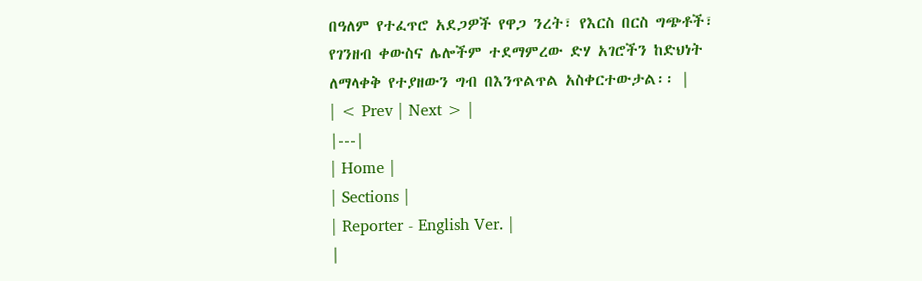በዓለም የተፈጥሮ አደጋዎች የዋጋ ንረት፣ የእርስ በርስ ግጭቶች፣ የገንዘብ ቀውስና ሌሎችም ተደማምረው ድሃ አገሮችን ከድህነት ለማላቀቅ የተያዘውን ግብ በእንጥልጥል አስቀርተውታል፡፡ |
| < Prev | Next > |
|---|
| Home |
| Sections |
| Reporter - English Ver. |
|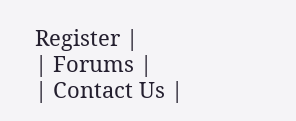Register |
| Forums |
| Contact Us |